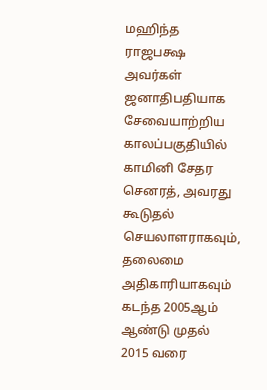மஹிந்த ராஜபக்ஷ அவர்கள் ஜனாதிபதியாக சேவையாற்றிய காலப்பகுதியில் காமினி சேதர செனரத், அவரது கூடுதல் செயலாளராகவும், தலைமை அதிகாரியாகவும் கடந்த 2005ஆம் ஆண்டு முதல் 2015 வரை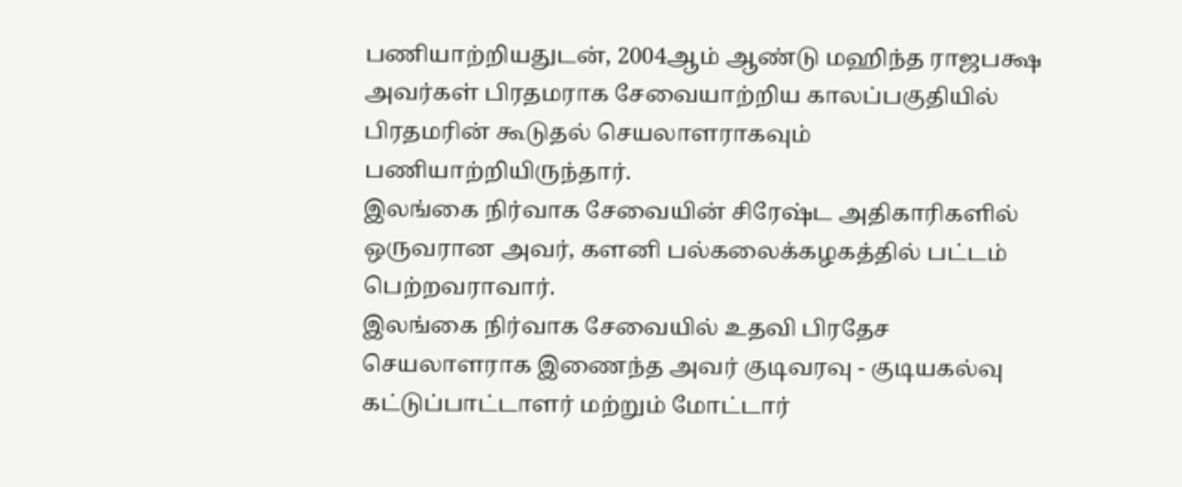பணியாற்றியதுடன், 2004ஆம் ஆண்டு மஹிந்த ராஜபக்ஷ அவர்கள் பிரதமராக சேவையாற்றிய காலப்பகுதியில் பிரதமரின் கூடுதல் செயலாளராகவும் பணியாற்றியிருந்தார்.
இலங்கை நிர்வாக சேவையின் சிரேஷ்ட அதிகாரிகளில் ஒருவரான அவர், களனி பல்கலைக்கழகத்தில் பட்டம் பெற்றவராவார்.
இலங்கை நிர்வாக சேவையில் உதவி பிரதேச செயலாளராக இணைந்த அவர் குடிவரவு - குடியகல்வு கட்டுப்பாட்டாளர் மற்றும் மோட்டார்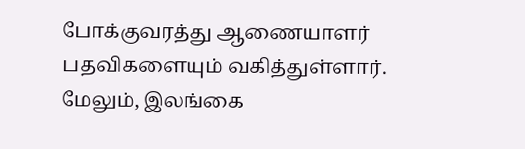போக்குவரத்து ஆணையாளர் பதவிகளையும் வகித்துள்ளார். மேலும், இலங்கை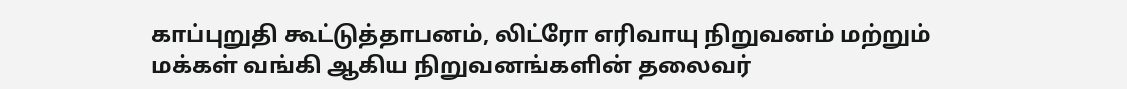காப்புறுதி கூட்டுத்தாபனம், லிட்ரோ எரிவாயு நிறுவனம் மற்றும் மக்கள் வங்கி ஆகிய நிறுவனங்களின் தலைவர்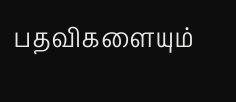பதவிகளையும்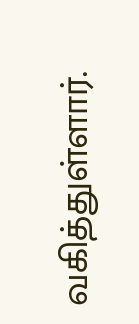வகித்துள்ளார்.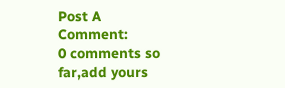Post A Comment:
0 comments so far,add yours